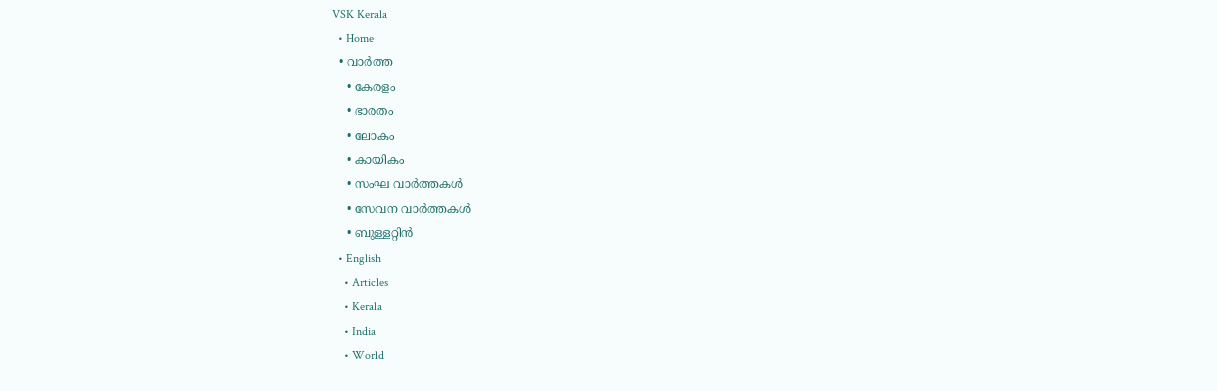VSK Kerala
  • Home
  • വാര്‍ത്ത
    • കേരളം
    • ഭാരതം
    • ലോകം
    • കായികം
    • സംഘ വാര്‍ത്തകള്‍
    • സേവന വാര്‍ത്തകള്‍
    • ബുള്ളറ്റിൻ
  • English
    • Articles
    • Kerala
    • India
    • World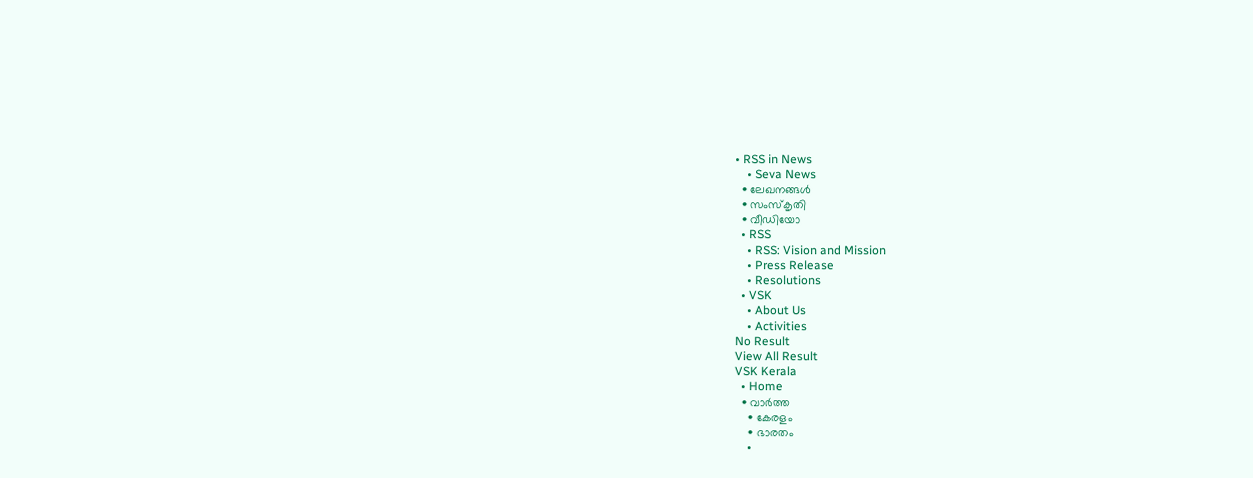• RSS in News
    • Seva News
  • ലേഖനങ്ങള്‍
  • സംസ്കൃതി
  • വീഡിയോ
  • RSS
    • RSS: Vision and Mission
    • Press Release
    • Resolutions
  • VSK
    • About Us
    • Activities
No Result
View All Result
VSK Kerala
  • Home
  • വാര്‍ത്ത
    • കേരളം
    • ഭാരതം
    •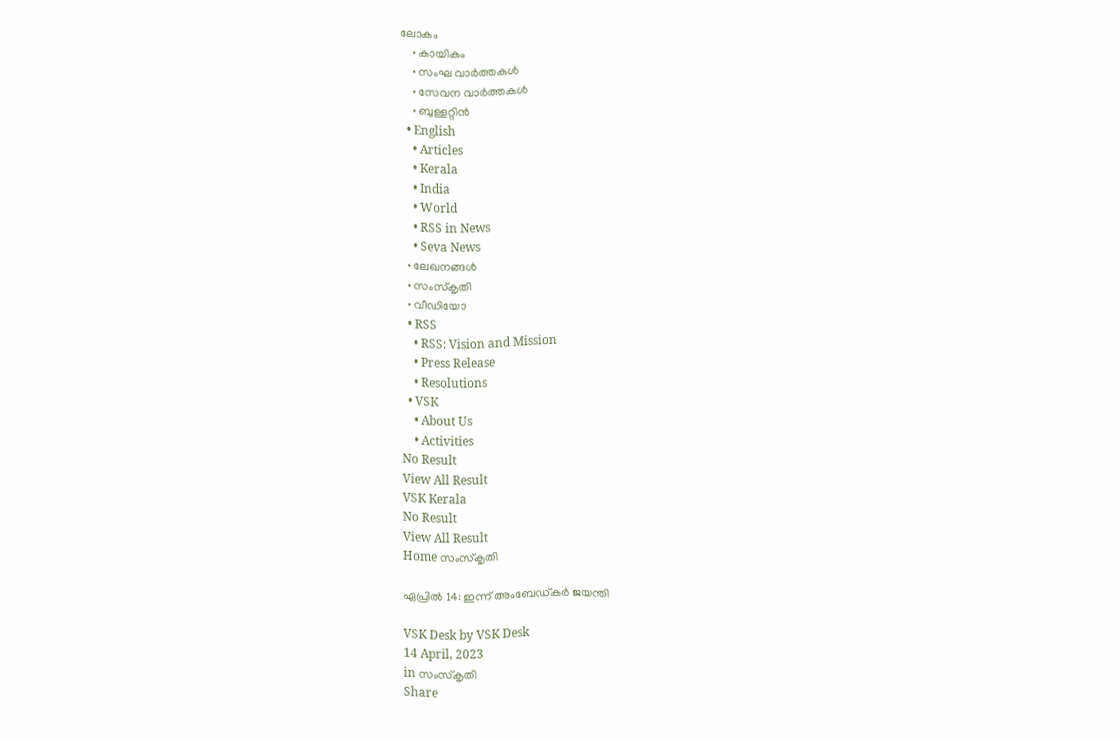ലോകം
    • കായികം
    • സംഘ വാര്‍ത്തകള്‍
    • സേവന വാര്‍ത്തകള്‍
    • ബുള്ളറ്റിൻ
  • English
    • Articles
    • Kerala
    • India
    • World
    • RSS in News
    • Seva News
  • ലേഖനങ്ങള്‍
  • സംസ്കൃതി
  • വീഡിയോ
  • RSS
    • RSS: Vision and Mission
    • Press Release
    • Resolutions
  • VSK
    • About Us
    • Activities
No Result
View All Result
VSK Kerala
No Result
View All Result
Home സംസ്കൃതി

ഏപ്രിൽ 14: ഇന്ന് അംബേഡ്കർ ജയന്തി

VSK Desk by VSK Desk
14 April, 2023
in സംസ്കൃതി
Share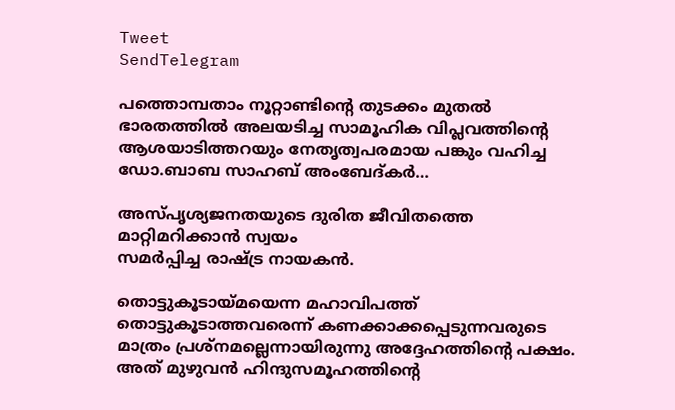Tweet
SendTelegram

പത്തൊമ്പതാം നൂറ്റാണ്ടിന്റെ തുടക്കം മുതല്‍ ഭാരതത്തില്‍ അലയടിച്ച സാമൂഹിക വിപ്ലവത്തിന്റെ ആശയാടിത്തറയും നേതൃത്വപരമായ പങ്കും വഹിച്ച ഡോ.ബാബ സാഹബ് അംബേദ്കര്‍…

അസ്പൃശ്യജനതയുടെ ദുരിത ജീവിതത്തെ മാറ്റിമറിക്കാന്‍ സ്വയം
സമര്‍പ്പിച്ച രാഷ്ട്ര നായകന്‍.

തൊട്ടുകൂടായ്മയെന്ന മഹാവിപത്ത് തൊട്ടുകൂടാത്തവരെന്ന് കണക്കാക്കപ്പെടുന്നവരുടെ മാത്രം പ്രശ്‌നമല്ലെന്നായിരുന്നു അദ്ദേഹത്തിന്റെ പക്ഷം. അത് മുഴുവന്‍ ഹിന്ദുസമൂഹത്തിന്റെ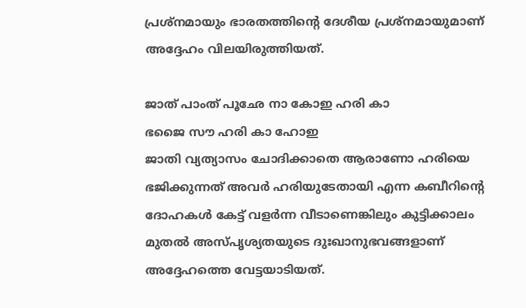പ്രശ്‌നമായും ഭാരതത്തിന്റെ ദേശീയ പ്രശ്‌നമായുമാണ് അദ്ദേഹം വിലയിരുത്തിയത്.

ജാത് പാംത് പൂഛേ നാ കോഇ ഹരി കാ
ഭജൈ സൗ ഹരി കാ ഹോഇ
ജാതി വ്യത്യാസം ചോദിക്കാതെ ആരാണോ ഹരിയെ ഭജിക്കുന്നത് അവര്‍ ഹരിയുടേതായി എന്ന കബീറിന്റെ ദോഹകള്‍ കേട്ട് വളര്‍ന്ന വീടാണെങ്കിലും കുട്ടിക്കാലം മുതല്‍ അസ്പൃശ്യതയുടെ ദുഃഖാനുഭവങ്ങളാണ് അദ്ദേഹത്തെ വേട്ടയാടിയത്.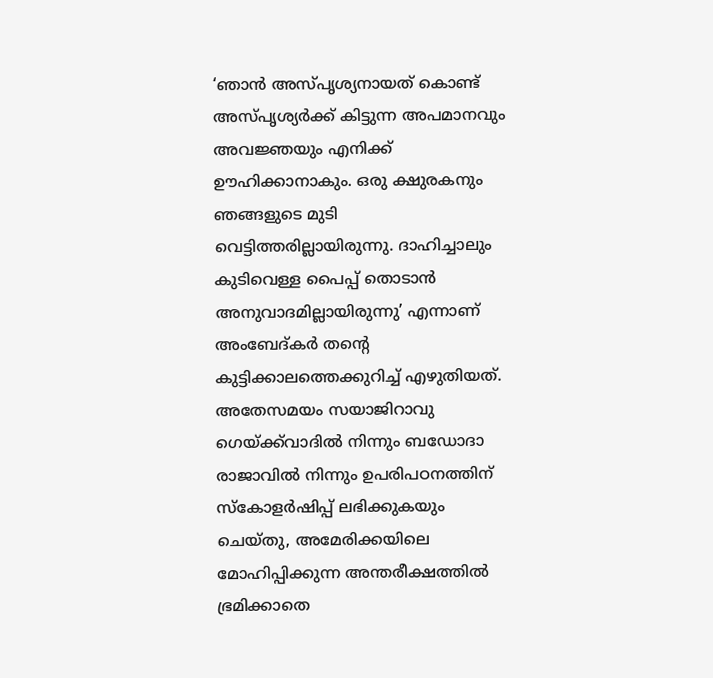‘ഞാന്‍ അസ്പൃശ്യനായത് കൊണ്ട് അസ്പൃശ്യര്‍ക്ക് കിട്ടുന്ന അപമാനവും അവജ്ഞയും എനിക്ക് ഊഹിക്കാനാകും. ഒരു ക്ഷുരകനും ഞങ്ങളുടെ മുടി വെട്ടിത്തരില്ലായിരുന്നു. ദാഹിച്ചാലും കുടിവെള്ള പൈപ്പ് തൊടാന്‍ അനുവാദമില്ലായിരുന്നു’ എന്നാണ് അംബേദ്കര്‍ തന്റെ കുട്ടിക്കാലത്തെക്കുറിച്ച് എഴുതിയത്. അതേസമയം സയാജിറാവു ഗെയ്ക്ക്‌വാദില്‍ നിന്നും ബഡോദാ രാജാവില്‍ നിന്നും ഉപരിപഠനത്തിന് സ്‌കോളര്‍ഷിപ്പ് ലഭിക്കുകയും ചെയ്തു, അമേരിക്കയിലെ മോഹിപ്പിക്കുന്ന അന്തരീക്ഷത്തില്‍ ഭ്രമിക്കാതെ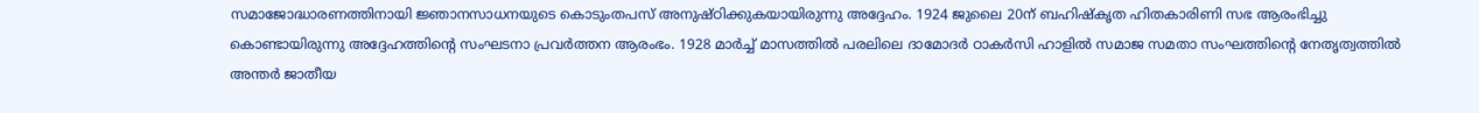സമാജോദ്ധാരണത്തിനായി ജ്ഞാനസാധനയുടെ കൊടുംതപസ് അനുഷ്ഠിക്കുകയായിരുന്നു അദ്ദേഹം. 1924 ജുലൈ 20ന് ബഹിഷ്‌കൃത ഹിതകാരിണി സഭ ആരംഭിച്ചു കൊണ്ടായിരുന്നു അദ്ദേഹത്തിന്റെ സംഘടനാ പ്രവര്‍ത്തന ആരംഭം. 1928 മാര്‍ച്ച് മാസത്തില്‍ പരലിലെ ദാമോദര്‍ ഠാകര്‍സി ഹാളില്‍ സമാജ സമതാ സംഘത്തിന്റെ നേതൃത്വത്തില്‍ അന്തര്‍ ജാതീയ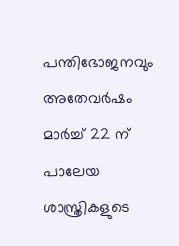പന്തിഭോജനവും അതേവര്‍ഷം മാര്‍ച്ച് 22 ന് പാലേയ ശാസ്ത്രികളുടെ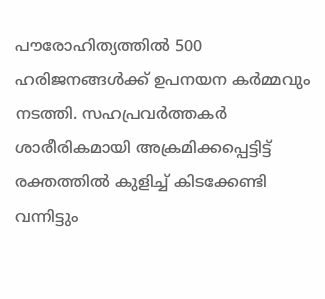പൗരോഹിത്യത്തില്‍ 500 ഹരിജനങ്ങള്‍ക്ക് ഉപനയന കര്‍മ്മവും നടത്തി. സഹപ്രവര്‍ത്തകര്‍ ശാരീരികമായി അക്രമിക്കപ്പെട്ടിട്ട് രക്തത്തില്‍ കുളിച്ച് കിടക്കേണ്ടി വന്നിട്ടും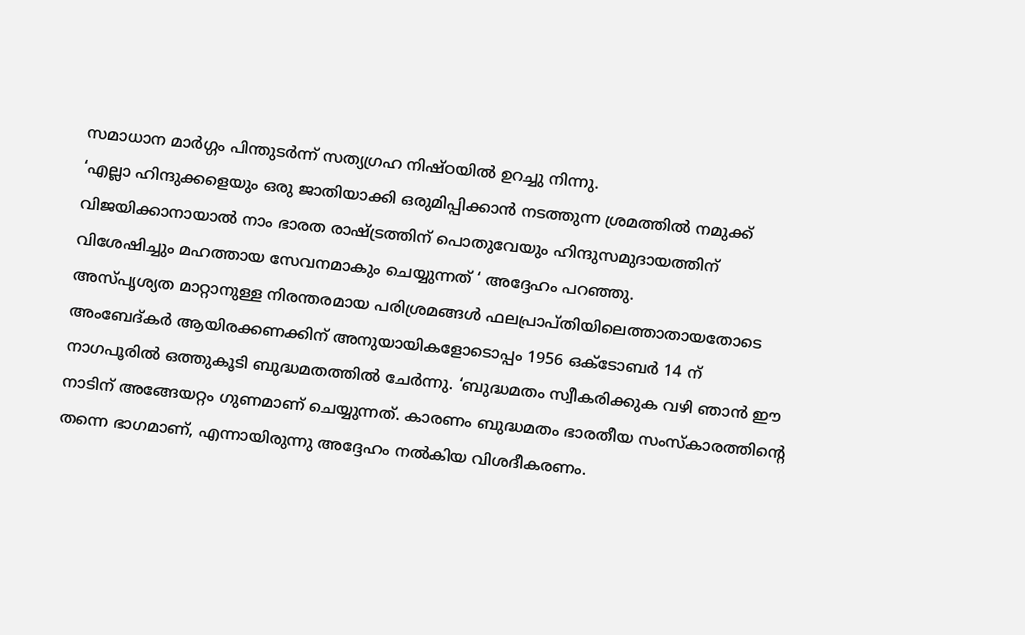സമാധാന മാര്‍ഗ്ഗം പിന്തുടര്‍ന്ന് സത്യഗ്രഹ നിഷ്ഠയില്‍ ഉറച്ചു നിന്നു.
‘എല്ലാ ഹിന്ദുക്കളെയും ഒരു ജാതിയാക്കി ഒരുമിപ്പിക്കാന്‍ നടത്തുന്ന ശ്രമത്തില്‍ നമുക്ക് വിജയിക്കാനായാല്‍ നാം ഭാരത രാഷ്ട്രത്തിന് പൊതുവേയും ഹിന്ദുസമുദായത്തിന് വിശേഷിച്ചും മഹത്തായ സേവനമാകും ചെയ്യുന്നത് ‘ അദ്ദേഹം പറഞ്ഞു.
അസ്പൃശ്യത മാറ്റാനുള്ള നിരന്തരമായ പരിശ്രമങ്ങള്‍ ഫലപ്രാപ്തിയിലെത്താതായതോടെ അംബേദ്കര്‍ ആയിരക്കണക്കിന് അനുയായികളോടൊപ്പം 1956 ഒക്ടോബര്‍ 14 ന് നാഗപൂരില്‍ ഒത്തുകൂടി ബുദ്ധമതത്തില്‍ ചേര്‍ന്നു. ‘ബുദ്ധമതം സ്വീകരിക്കുക വഴി ഞാന്‍ ഈ നാടിന് അങ്ങേയറ്റം ഗുണമാണ് ചെയ്യുന്നത്. കാരണം ബുദ്ധമതം ഭാരതീയ സംസ്‌കാരത്തിന്റെ തന്നെ ഭാഗമാണ്, എന്നായിരുന്നു അദ്ദേഹം നല്‍കിയ വിശദീകരണം.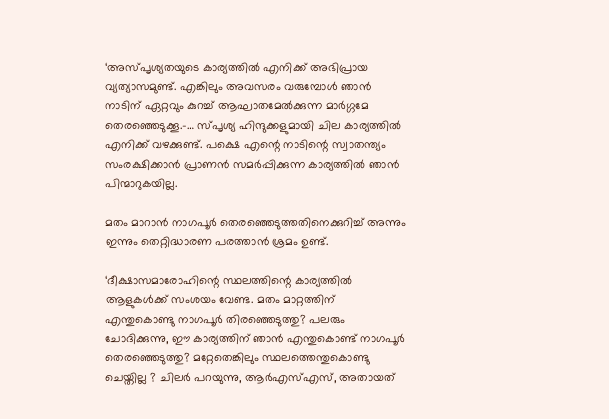‘അസ്പൃശ്യതയുടെ കാര്യത്തില്‍ എനിക്ക് അഭിപ്രായ വ്യത്യാസമുണ്ട്. എങ്കിലും അവസരം വരുമ്പോള്‍ ഞാന്‍ നാടിന് ഏറ്റവും കുറച്ച് ആഘാതമേല്‍ക്കുന്ന മാര്‍ഗ്ഗമേ തെരഞ്ഞെടുക്കൂ.-… സ്പൃശ്യ ഹിന്ദുക്കളുമായി ചില കാര്യത്തില്‍ എനിക്ക് വഴക്കുണ്ട്. പക്ഷെ എന്റെ നാടിന്റെ സ്വാതന്ത്യം സംരക്ഷിക്കാന്‍ പ്രാണന്‍ സമര്‍പ്പിക്കുന്ന കാര്യത്തില്‍ ഞാന്‍ പിന്മാറുകയില്ല.

മതം മാറാന്‍ നാഗപൂര്‍ തെരഞ്ഞെടുത്തതിനെക്കുറിച്ച് അന്നും ഇന്നും തെറ്റിദ്ധാരണ പരത്താന്‍ ശ്രമം ഉണ്ട്.

‘ദീക്ഷാസമാരോഹിന്റെ സ്ഥലത്തിന്റെ കാര്യത്തില്‍ ആളുകള്‍ക്ക് സംശയം വേണ്ട. മതം മാറ്റത്തിന് എന്തുകൊണ്ടു നാഗപൂര്‍ തിരഞ്ഞെടുത്തു? പലരും ചോദിക്കുന്നു, ഈ കാര്യത്തിന് ഞാന്‍ എന്തുകൊണ്ട് നാഗപൂര്‍ തെരഞ്ഞെടുത്തു? മറ്റേതെങ്കിലും സ്ഥലത്തെന്തുകൊണ്ടു ചെയ്തില്ല ? ചിലര്‍ പറയുന്നു, ആര്‍എസ്എസ്, അതായത്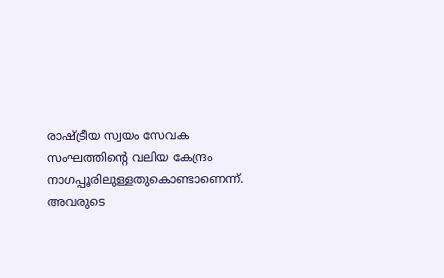രാഷ്ട്രീയ സ്വയം സേവക സംഘത്തിന്റെ വലിയ കേന്ദ്രം നാഗപ്പൂരിലുള്ളതുകൊണ്ടാണെന്ന്. അവരുടെ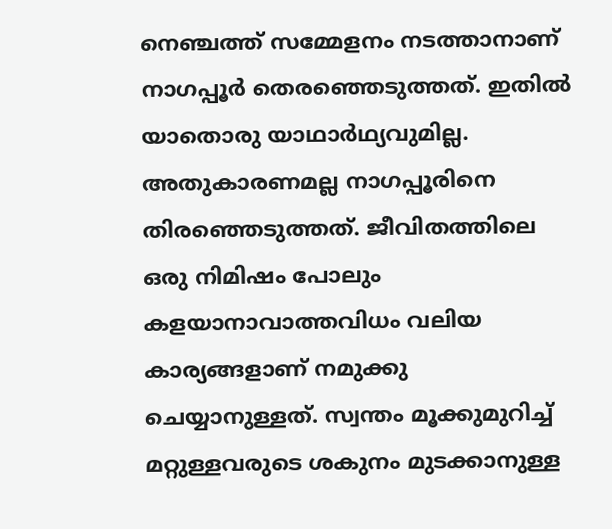നെഞ്ചത്ത് സമ്മേളനം നടത്താനാണ് നാഗപ്പൂര്‍ തെരഞ്ഞെടുത്തത്. ഇതില്‍ യാതൊരു യാഥാര്‍ഥ്യവുമില്ല. അതുകാരണമല്ല നാഗപ്പൂരിനെ തിരഞ്ഞെടുത്തത്. ജീവിതത്തിലെ ഒരു നിമിഷം പോലും കളയാനാവാത്തവിധം വലിയ കാര്യങ്ങളാണ് നമുക്കു ചെയ്യാനുള്ളത്. സ്വന്തം മൂക്കുമുറിച്ച് മറ്റുള്ളവരുടെ ശകുനം മുടക്കാനുള്ള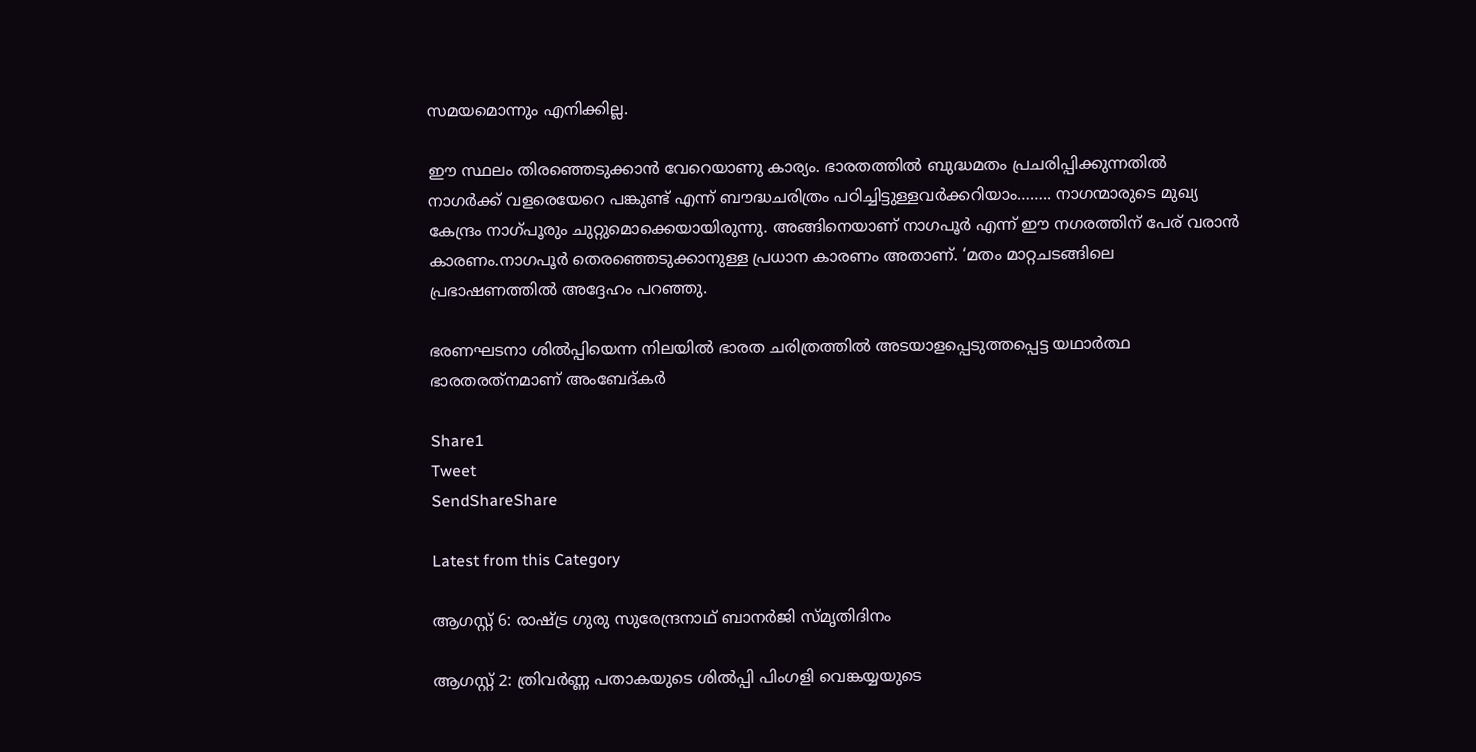സമയമൊന്നും എനിക്കില്ല.

ഈ സ്ഥലം തിരഞ്ഞെടുക്കാന്‍ വേറെയാണു കാര്യം. ഭാരതത്തില്‍ ബുദ്ധമതം പ്രചരിപ്പിക്കുന്നതില്‍ നാഗര്‍ക്ക് വളരെയേറെ പങ്കുണ്ട് എന്ന് ബൗദ്ധചരിത്രം പഠിച്ചിട്ടുള്ളവര്‍ക്കറിയാം…….. നാഗന്മാരുടെ മുഖ്യ കേന്ദ്രം നാഗ്പൂരും ചുറ്റുമൊക്കെയായിരുന്നു. അങ്ങിനെയാണ് നാഗപൂര്‍ എന്ന് ഈ നഗരത്തിന് പേര് വരാന്‍ കാരണം.നാഗപൂര്‍ തെരഞ്ഞെടുക്കാനുള്ള പ്രധാന കാരണം അതാണ്. ‘മതം മാറ്റചടങ്ങിലെ പ്രഭാഷണത്തില്‍ അദ്ദേഹം പറഞ്ഞു.

ഭരണഘടനാ ശില്‍പ്പിയെന്ന നിലയില്‍ ഭാരത ചരിത്രത്തില്‍ അടയാളപ്പെടുത്തപ്പെട്ട യഥാര്‍ത്ഥ ഭാരതരത്‌നമാണ് അംബേദ്കര്‍

Share1
Tweet
SendShareShare

Latest from this Category

ആഗസ്റ്റ് 6: രാഷ്ട്ര ഗുരു സുരേന്ദ്രനാഥ് ബാനർജി സ്മൃതിദിനം

ആഗസ്റ്റ് 2: ത്രിവർണ്ണ പതാകയുടെ ശിൽപ്പി പിംഗളി വെങ്കയ്യയുടെ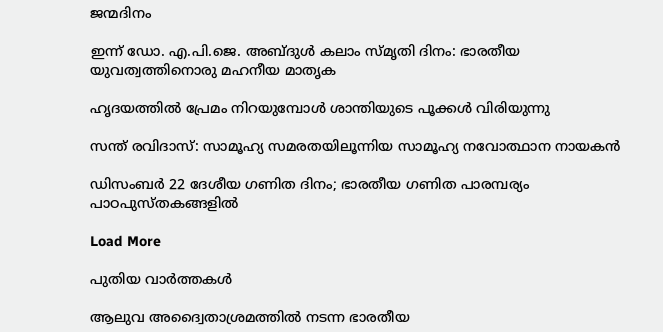ജന്മദിനം

ഇന്ന് ഡോ. എ.പി.ജെ. അബ്ദുള്‍ കലാം സ്മൃതി ദിനം: ഭാരതീയ യുവത്വത്തിനൊരു മഹനീയ മാതൃക

ഹൃദയത്തില്‍ പ്രേമം നിറയുമ്പോള്‍ ശാന്തിയുടെ പൂക്കള്‍ വിരിയുന്നു

സന്ത് രവിദാസ്: സാമൂഹ്യ സമരതയിലൂന്നിയ സാമൂഹ്യ നവോത്ഥാന നായകൻ

ഡിസംബർ 22 ദേശീയ ഗണിത ദിനം; ഭാരതീയ ഗണിത പാരമ്പര്യം പാഠപുസ്തകങ്ങളിൽ

Load More

പുതിയ വാര്‍ത്തകള്‍

ആലുവ അദ്വൈതാശ്രമത്തിൽ നടന്ന ഭാരതീയ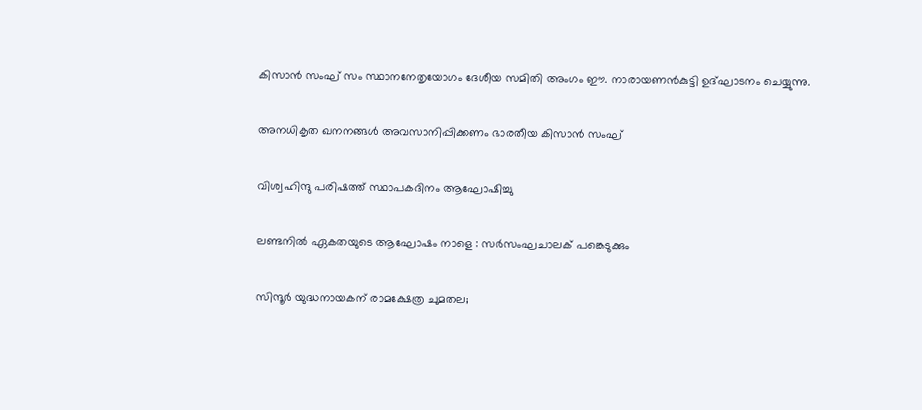കിസാൻ സംഘ് സം സ്ഥാനനേതൃയോഗം ദേശീയ സമിതി അംഗം ഈ. നാരായണൻകുട്ടി ഉദ്ഘാടനം ചെയ്യുന്നു.

അനധികൃത ഖനനങ്ങൾ അവസാനിപ്പിക്കണം ഭാരതീയ കിസാൻ സംഘ്

വിശ്വഹിന്ദു പരിഷത്ത് സ്ഥാപകദിനം ആഘോഷിച്ചു

ലണ്ടനില്‍ ഏകതയുടെ ആഘോഷം നാളെ : സര്‍സംഘചാലക് പങ്കെടുക്കും

സിന്ദൂര്‍ യുദ്ധനായകന് രാമക്ഷേത്ര ചുമതല;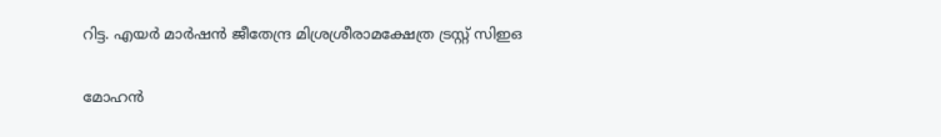റിട്ട. എയര്‍ മാര്‍ഷന്‍ ജീതേന്ദ്ര മിശ്രശ്രീരാമക്ഷേത്ര ട്രസ്റ്റ് സിഇഒ

മോഹന്‍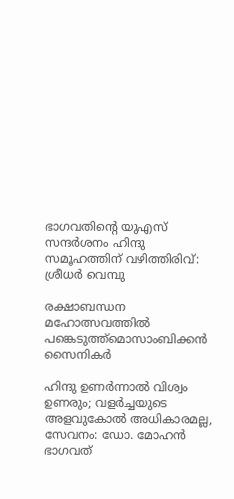ഭാഗവതിന്റെ യുഎസ് സന്ദര്‍ശനം ഹിന്ദു സമൂഹത്തിന് വഴിത്തിരിവ്: ശ്രീധര്‍ വെമ്പു

രക്ഷാബന്ധന മഹോത്സവത്തില്‍ പങ്കെടുത്ത്മൊസാംബിക്കന്‍ സൈനികര്‍

ഹിന്ദു ഉണർന്നാൽ വിശ്വം ഉണരും; വളർച്ചയുടെ അളവുകോൽ അധികാരമല്ല, സേവനം: ഡോ. മോഹൻ ഭാഗവത്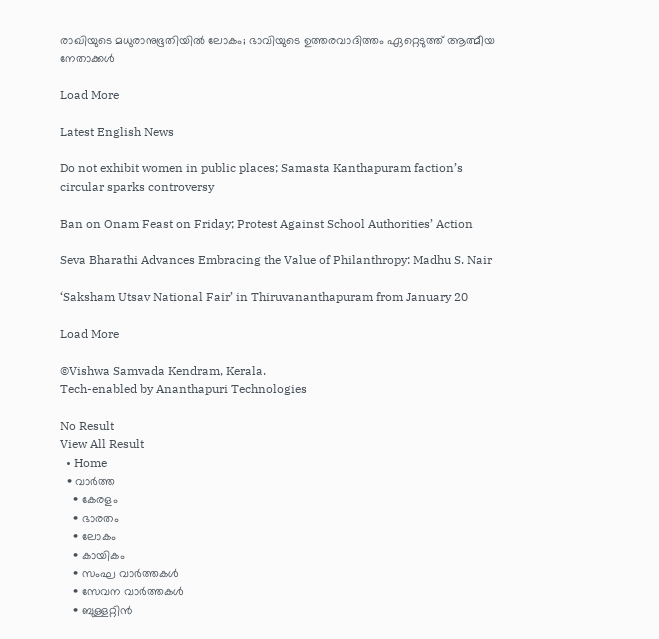രാഖിയുടെ മധുരാനുഭൂതിയില്‍ ലോകം; ഭാവിയുടെ ഉത്തരവാദിത്തം ഏറ്റെടുത്ത് ആത്മീയ നേതാക്കള്‍

Load More

Latest English News

Do not exhibit women in public places; Samasta Kanthapuram faction’s circular sparks controversy

Ban on Onam Feast on Friday; Protest Against School Authorities’ Action

Seva Bharathi Advances Embracing the Value of Philanthropy: Madhu S. Nair

‘Saksham Utsav National Fair’ in Thiruvananthapuram from January 20

Load More

©Vishwa Samvada Kendram, Kerala.
Tech-enabled by Ananthapuri Technologies

No Result
View All Result
  • Home
  • വാര്‍ത്ത
    • കേരളം
    • ഭാരതം
    • ലോകം
    • കായികം
    • സംഘ വാര്‍ത്തകള്‍
    • സേവന വാര്‍ത്തകള്‍
    • ബുള്ളറ്റിൻ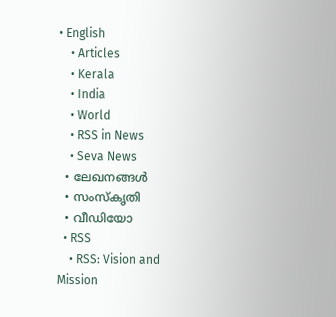• English
    • Articles
    • Kerala
    • India
    • World
    • RSS in News
    • Seva News
  • ലേഖനങ്ങള്‍
  • സംസ്കൃതി
  • വീഡിയോ
  • RSS
    • RSS: Vision and Mission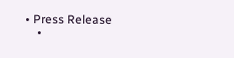• Press Release
    •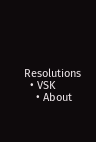Resolutions
  • VSK
    • About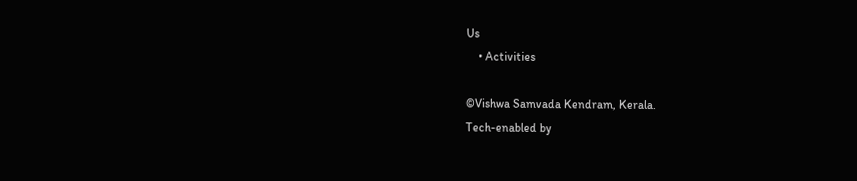Us
    • Activities

©Vishwa Samvada Kendram, Kerala.
Tech-enabled by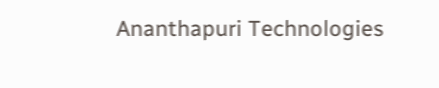Ananthapuri Technologies